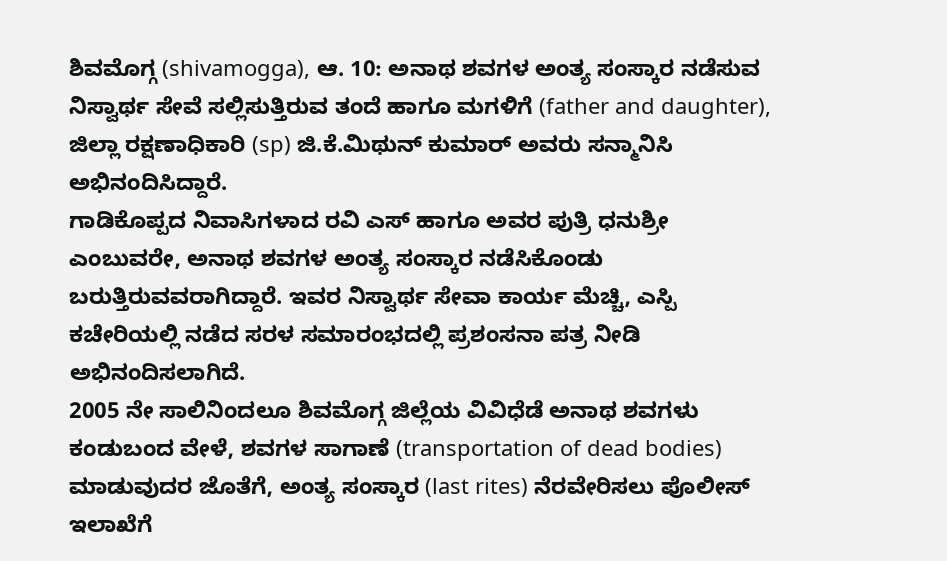ಶಿವಮೊಗ್ಗ (shivamogga), ಆ. 10: ಅನಾಥ ಶವಗಳ ಅಂತ್ಯ ಸಂಸ್ಕಾರ ನಡೆಸುವ ನಿಸ್ವಾರ್ಥ ಸೇವೆ ಸಲ್ಲಿಸುತ್ತಿರುವ ತಂದೆ ಹಾಗೂ ಮಗಳಿಗೆ (father and daughter), ಜಿಲ್ಲಾ ರಕ್ಷಣಾಧಿಕಾರಿ (sp) ಜಿ.ಕೆ.ಮಿಥುನ್ ಕುಮಾರ್ ಅವರು ಸನ್ಮಾನಿಸಿ ಅಭಿನಂದಿಸಿದ್ದಾರೆ.
ಗಾಡಿಕೊಪ್ಪದ ನಿವಾಸಿಗಳಾದ ರವಿ ಎಸ್ ಹಾಗೂ ಅವರ ಪುತ್ರಿ ಧನುಶ್ರೀ ಎಂಬುವರೇ, ಅನಾಥ ಶವಗಳ ಅಂತ್ಯ ಸಂಸ್ಕಾರ ನಡೆಸಿಕೊಂಡು ಬರುತ್ತಿರುವವರಾಗಿದ್ದಾರೆ. ಇವರ ನಿಸ್ವಾರ್ಥ ಸೇವಾ ಕಾರ್ಯ ಮೆಚ್ಚಿ, ಎಸ್ಪಿ ಕಚೇರಿಯಲ್ಲಿ ನಡೆದ ಸರಳ ಸಮಾರಂಭದಲ್ಲಿ ಪ್ರಶಂಸನಾ ಪತ್ರ ನೀಡಿ ಅಭಿನಂದಿಸಲಾಗಿದೆ.
2005 ನೇ ಸಾಲಿನಿಂದಲೂ ಶಿವಮೊಗ್ಗ ಜಿಲ್ಲೆಯ ವಿವಿಧೆಡೆ ಅನಾಥ ಶವಗಳು ಕಂಡುಬಂದ ವೇಳೆ, ಶವಗಳ ಸಾಗಾಣೆ (transportation of dead bodies) ಮಾಡುವುದರ ಜೊತೆಗೆ, ಅಂತ್ಯ ಸಂಸ್ಕಾರ (last rites) ನೆರವೇರಿಸಲು ಪೊಲೀಸ್ ಇಲಾಖೆಗೆ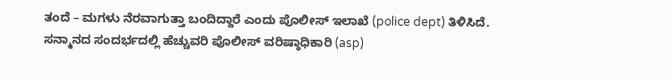ತಂದೆ – ಮಗಳು ನೆರವಾಗುತ್ತಾ ಬಂದಿದ್ದಾರೆ ಎಂದು ಪೊಲೀಸ್ ಇಲಾಖೆ (police dept) ತಿಳಿಸಿದೆ.
ಸನ್ಮಾನದ ಸಂದರ್ಭದಲ್ಲಿ ಹೆಚ್ಚುವರಿ ಪೊಲೀಸ್ ವರಿಷ್ಠಾಧಿಕಾರಿ (asp)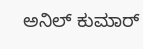ಅನಿಲ್ ಕುಮಾರ್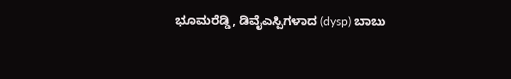ಭೂಮರೆಡ್ಡಿ, ಡಿವೈಎಸ್ಪಿಗಳಾದ (dysp) ಬಾಬು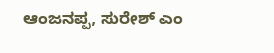ಆಂಜನಪ್ಪ, ಸುರೇಶ್ ಎಂ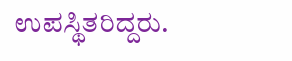ಉಪಸ್ಥಿತರಿದ್ದರು.